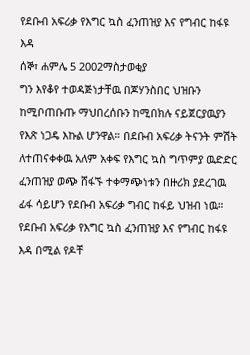የደቡብ አፍሪቃ የእግር ኳስ ፈንጠዝያ እና የግብር ከፋዩ እዳ
ሰኞ፣ ሐምሌ 5 2002ማስታወቂያ
ግን እየቆየ ተወዳጅነታቸዉ በጆሃንስበር ህዝቡን ከሚቦጠቡጡ ማህበረሰቡን ከሚበክሉ ናይጀርያዉያን የእጽ ነጋዴ እኩል ሆንዋል። በደቡብ አፍሪቃ ትናንት ምሽት ለተጠናቀቀዉ አለም አቀፍ የእግር ኳስ ግጥምያ ዉድድር ፈንጠዝያ ወጭ ሸፋኙ ተቀማጭነቱን በዙሪክ ያደረገዉ ፊፋ ሳይሆን የደቡብ አፍሪቃ ግብር ከፋይ ህዝብ ነዉ። የደቡብ አፍሪቃ የእግር ኳስ ፈንጠዝያ እና የግብር ከፋዩ እዳ በሚል የዶቸ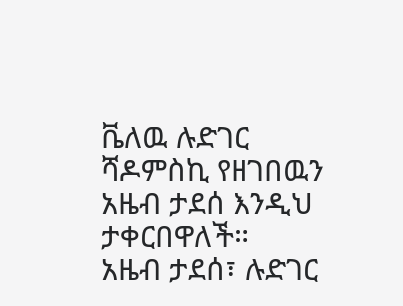ቬለዉ ሉድገር ሻዶምስኪ የዘገበዉን አዜብ ታደሰ እንዲህ ታቀርበዋለች።
አዜብ ታደሰ፣ ሉድገር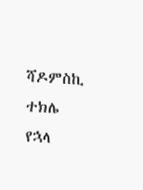ሻዶምስኪ
ተክሌ የኋላ